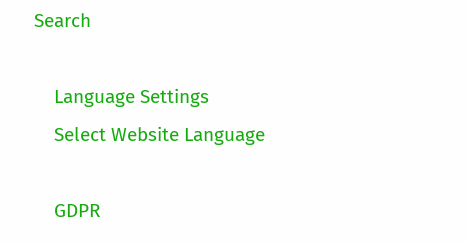Search

    Language Settings
    Select Website Language

    GDPR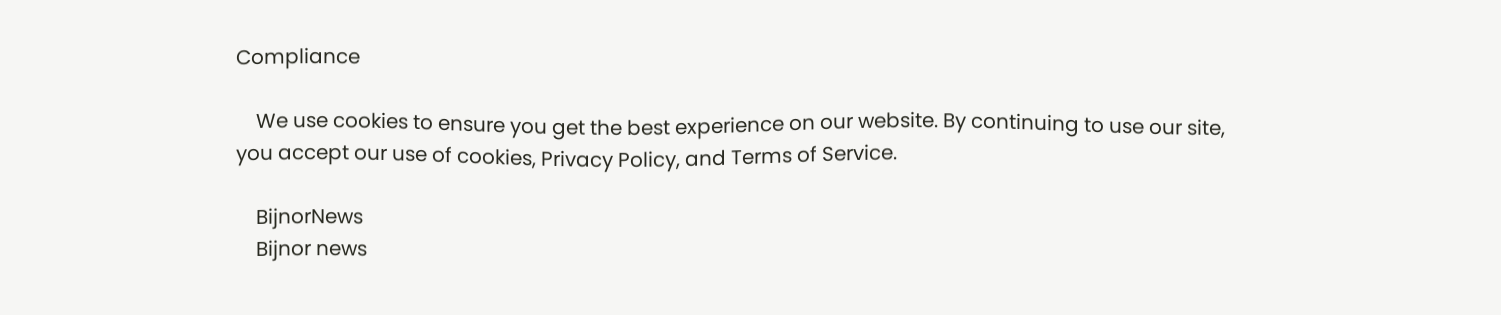Compliance

    We use cookies to ensure you get the best experience on our website. By continuing to use our site, you accept our use of cookies, Privacy Policy, and Terms of Service.

    BijnorNews
    Bijnor news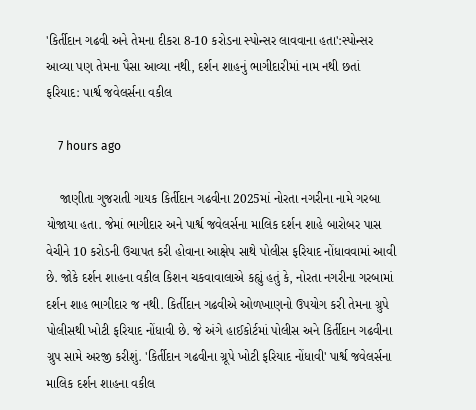'કિર્તીદાન ગઢવી અને તેમના દીકરા 8-10 કરોડના સ્પોન્સર લાવવાના હતા':સ્પોન્સર આવ્યા પણ તેમના પૈસા આવ્યા નથી, દર્શન શાહનું ભાગીદારીમાં નામ નથી છતાં ફરિયાદ: પાર્શ્વ જવેલર્સના વકીલ

    7 hours ago

    જાણીતા ગુજરાતી ગાયક કિર્તીદાન ગઢવીના 2025માં નોરતા નગરીના નામે ગરબા યોજાયા હતા. જેમાં ભાગીદાર અને પાર્શ્વ જવેલર્સના માલિક દર્શન શાહે બારોબર પાસ વેચીને 10 કરોડની ઉચાપત કરી હોવાના આક્ષેપ સાથે પોલીસ ફરિયાદ નોંધાવવામાં આવી છે. જોકે દર્શન શાહના વકીલ કિશન ચકવાવાલાએ કહ્યું હતું કે, નોરતા નગરીના ગરબામાં દર્શન શાહ ભાગીદાર જ નથી. કિર્તીદાન ગઢવીએ ઓળખાણનો ઉપયોગ કરી તેમના ગ્રુપે પોલીસથી ખોટી ફરિયાદ નોંધાવી છે. જે અંગે હાઈકોર્ટમાં પોલીસ અને કિર્તીદાન ગઢવીના ગ્રુપ સામે અરજી કરીશું. 'કિર્તીદાન ગઢવીના ગ્રૂપે ખોટી ફરિયાદ નોંધાવી' પાર્શ્વ જવેલર્સના માલિક દર્શન શાહના વકીલ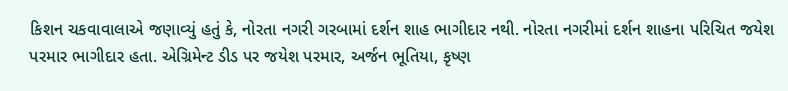કિશન ચકવાવાલાએ જણાવ્યું હતું કે, નોરતા નગરી ગરબામાં દર્શન શાહ ભાગીદાર નથી. નોરતા નગરીમાં દર્શન શાહના પરિચિત જયેશ પરમાર ભાગીદાર હતા. એગ્રિમેન્ટ ડીડ પર જયેશ પરમાર, અર્જન ભૂતિયા, કૃષ્ણ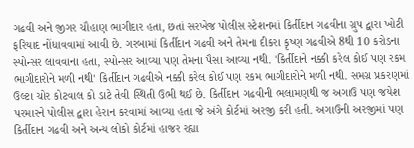ગઢવી અને જીગર ચૌહાણ ભાગીદાર હતા, છતાં સરખેજ પોલીસ સ્ટેશનમાં કિર્તીદાન ગઢવીના ગ્રુપ દ્વારા ખોટી ફરિયાદ નોંધાવવામાં આવી છે. ગરબામાં કિર્તીદાન ગઢવી અને તેમના દીકરા કૃષ્ણ ગઢવીએ 8થી 10 કરોડના સ્પોન્સર લાવવાના હતા, સ્પોન્સર આવ્યા પણ તેમના પૈસા આવ્યા નથી. 'કિર્તીદાને નક્કી કરેલ કોઈ પણ રકમ ભાગીદારોને મળી નથી' કિર્તીદાન ગઢવીએ નક્કી કરેલ કોઈ પણ રકમ ભાગીદારોને મળી નથી. સમગ્ર પ્રકરણમાં ઉલ્ટા ચોર કોટવાલ કો ડાટે તેવી સ્થિતી ઉભી થઈ છે. કિર્તીદાન ગઢવીની ભલામણથી જ અગાઉ પણ જયેશ પરમારને પોલીસ દ્વારા હેરાન કરવામાં આવ્યા હતા જે અંગે કોર્ટમાં અરજી કરી હતી. અગાઉની અરજીમાં પણ કિર્તીદાન ગઢવી અને અન્ય લોકો કોર્ટમાં હાજર રહ્યા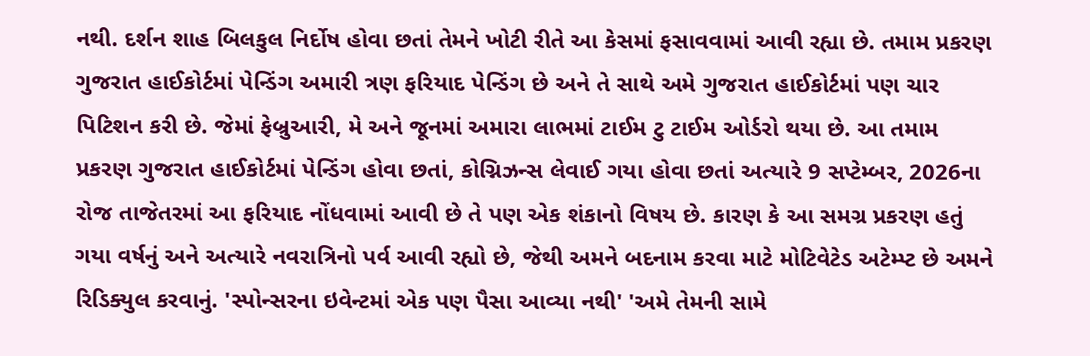નથી. દર્શન શાહ બિલકુલ નિર્દોષ હોવા છતાં તેમને ખોટી રીતે આ કેસમાં ફસાવવામાં આવી રહ્યા છે. તમામ પ્રકરણ ગુજરાત હાઈકોર્ટમાં પેન્ડિંગ અમારી ત્રણ ફરિયાદ પેન્ડિંગ છે અને તે સાથે અમે ગુજરાત હાઈકોર્ટમાં પણ ચાર પિટિશન કરી છે. જેમાં ફેબ્રુઆરી, મે અને જૂનમાં અમારા લાભમાં ટાઈમ ટુ ટાઈમ ઓર્ડરો થયા છે. આ તમામ પ્રકરણ ગુજરાત હાઈકોર્ટમાં પેન્ડિંગ હોવા છતાં, કોગ્નિઝન્સ લેવાઈ ગયા હોવા છતાં અત્યારે 9 સપ્ટેમ્બર, 2026ના રોજ તાજેતરમાં આ ફરિયાદ નોંધવામાં આવી છે તે પણ એક શંકાનો વિષય છે. કારણ કે આ સમગ્ર પ્રકરણ હતું ગયા વર્ષનું અને અત્યારે નવરાત્રિનો પર્વ આવી રહ્યો છે, જેથી અમને બદનામ કરવા માટે મોટિવેટેડ અટેમ્પ્ટ છે અમને રિડિક્યુલ કરવાનું. 'સ્પોન્સરના ઇવેન્ટમાં એક પણ પૈસા આવ્યા નથી' 'અમે તેમની સામે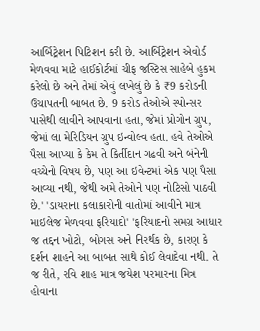આર્બિટ્રેશન પિટિશન કરી છે. આર્બિટ્રેશન એવોર્ડ મેળવવા માટે હાઈકોર્ટમાં ચીફ જસ્ટિસ સાહેબે હુકમ કરેલો છે અને તેમાં એવું લખેલું છે કે ₹9 કરોડની ઉચાપતની બાબત છે. 9 કરોડ તેઓએ સ્પોન્સર પાસેથી લાવીને આપવાના હતા, જેમાં પ્રોગોન ગ્રુપ, જેમાં લા મેરિડિયન ગ્રુપ ઇન્વોલ્વ હતા. હવે તેઓએ પૈસા આપ્યા કે કેમ તે કિર્તીદાન ગઢવી અને બંનેની વચ્ચેનો વિષય છે, પણ આ ઇવેન્ટમાં એક પણ પૈસા આવ્યા નથી, જેથી અમે તેઓને પણ નોટિસો પાઠવી છે.' 'ડાયરાના કલાકારોની વાતોમાં આવીને માત્ર માઇલેજ મેળવવા ફરિયાદો' 'ફરિયાદનો સમગ્ર આધાર જ તદ્દન ખોટો, બોગસ અને નિરર્થક છે, કારણ કે દર્શન શાહને આ બાબત સાથે કોઈ લેવાદેવા નથી. તે જ રીતે, રવિ શાહ માત્ર જયેશ પરમારના મિત્ર હોવાના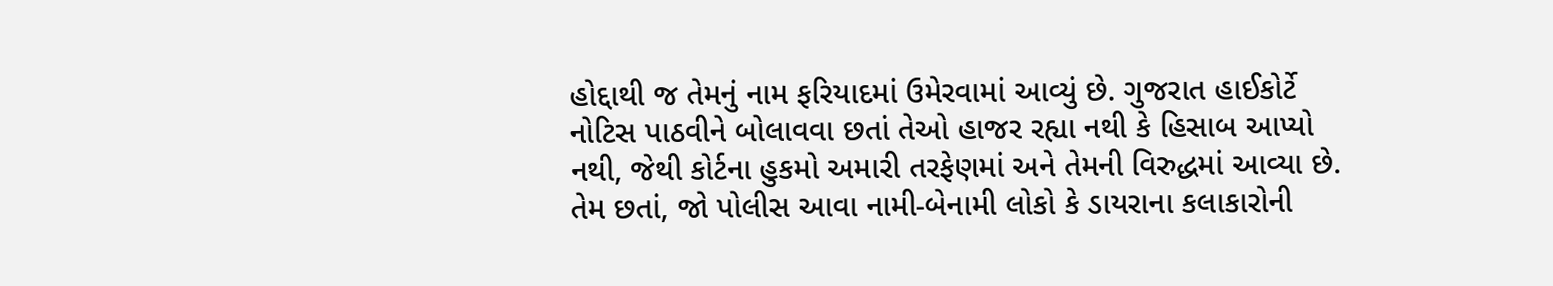હોદ્દાથી જ તેમનું નામ ફરિયાદમાં ઉમેરવામાં આવ્યું છે. ગુજરાત હાઈકોર્ટે નોટિસ પાઠવીને બોલાવવા છતાં તેઓ હાજર રહ્યા નથી કે હિસાબ આપ્યો નથી, જેથી કોર્ટના હુકમો અમારી તરફેણમાં અને તેમની વિરુદ્ધમાં આવ્યા છે. તેમ છતાં, જો પોલીસ આવા નામી-બેનામી લોકો કે ડાયરાના કલાકારોની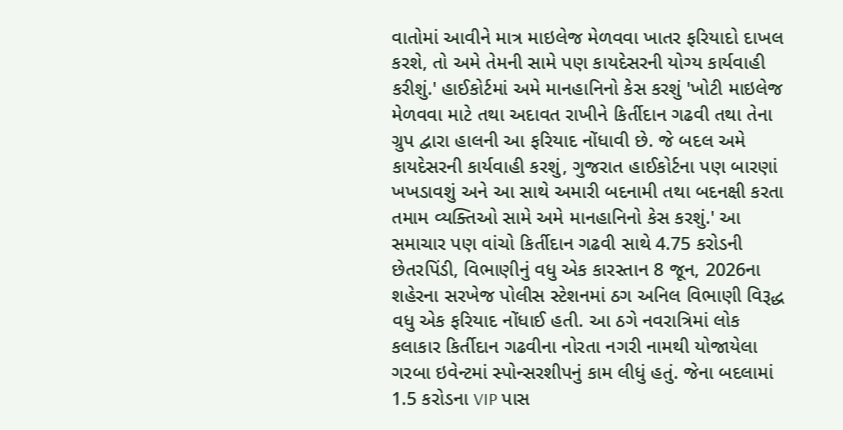વાતોમાં આવીને માત્ર માઇલેજ મેળવવા ખાતર ફરિયાદો દાખલ કરશે, તો અમે તેમની સામે પણ કાયદેસરની યોગ્ય કાર્યવાહી કરીશું.' હાઈકોર્ટમાં અમે માનહાનિનો કેસ કરશું 'ખોટી માઇલેજ મેળવવા માટે તથા અદાવત રાખીને કિર્તીદાન ગઢવી તથા તેના ગ્રુપ દ્વારા હાલની આ ફરિયાદ નોંધાવી છે. જે બદલ અમે કાયદેસરની કાર્યવાહી કરશું, ગુજરાત હાઈકોર્ટના પણ બારણાં ખખડાવશું અને આ સાથે અમારી બદનામી તથા બદનક્ષી કરતા તમામ વ્યક્તિઓ સામે અમે માનહાનિનો કેસ કરશું.' આ સમાચાર પણ વાંચો કિર્તીદાન ગઢવી સાથે 4.75 કરોડની છેતરપિંડી, વિભાણીનું વધુ એક કારસ્તાન 8 જૂન, 2026ના શહેરના સરખેજ પોલીસ સ્ટેશનમાં ઠગ અનિલ વિભાણી વિરૂદ્ધ વધુ એક ફરિયાદ નોંધાઈ હતી. આ ઠગે નવરાત્રિમાં લોક કલાકાર કિર્તીદાન ગઢવીના નોરતા નગરી નામથી યોજાયેલા ગરબા ઇવેન્ટમાં સ્પોન્સરશીપનું કામ લીધું હતું. જેના બદલામાં 1.5 કરોડના VIP પાસ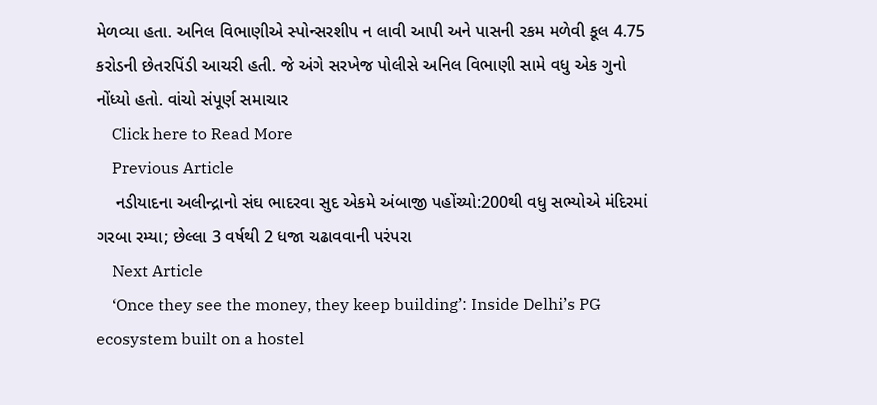મેળવ્યા હતા. અનિલ વિભાણીએ સ્પોન્સરશીપ ન લાવી આપી અને પાસની રકમ મળેવી કૂલ 4.75 કરોડની છેતરપિંડી આચરી હતી. જે અંગે સરખેજ પોલીસે અનિલ વિભાણી સામે વધુ એક ગુનો નોંધ્યો હતો. વાંચો સંપૂર્ણ સમાચાર
    Click here to Read More
    Previous Article
    નડીયાદના અલીન્દ્રાનો સંઘ ભાદરવા સુદ એકમે અંબાજી પહોંચ્યો:200થી વધુ સભ્યોએ મંદિરમાં ગરબા રમ્યા; છેલ્લા 3 વર્ષથી 2 ધજા ચઢાવવાની પરંપરા
    Next Article
    ‘Once they see the money, they keep building’: Inside Delhi’s PG ecosystem built on a hostel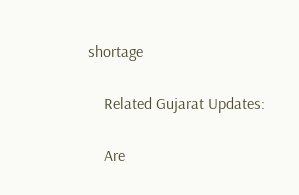shortage

    Related Gujarat Updates:

    Are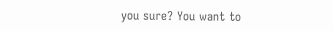you sure? You want to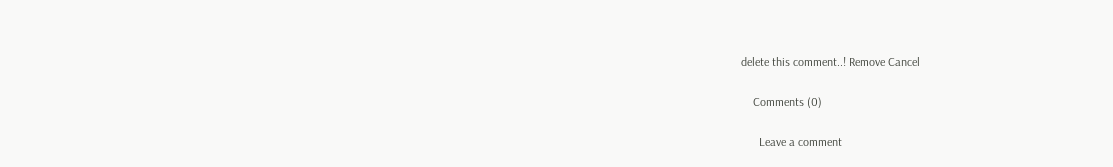delete this comment..! Remove Cancel

    Comments (0)

      Leave a comment